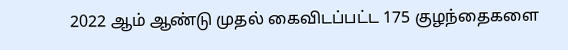2022 ஆம் ஆண்டு முதல் கைவிடப்பட்ட 175 குழந்தைகளை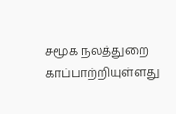சமூக நலத்துறை காப்பாற்றியுள்ளது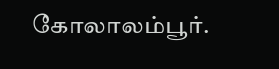கோலாலம்பூர்.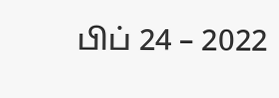பிப் 24 – 2022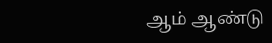ஆம் ஆண்டு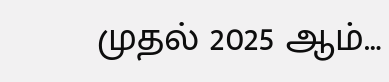முதல் 2025 ஆம்…